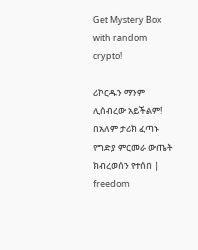Get Mystery Box with random crypto!

ሪኮርዱን ማንም ሊሰብረው አይችልም! በአለም ታሪክ ፈጣኑ የግድያ ምርመራ ውጤት ክብረወሰን የተሰበ | freedom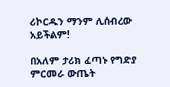ሪኮርዱን ማንም ሊሰብረው አይችልም!

በአለም ታሪክ ፈጣኑ የግድያ ምርመራ ውጤት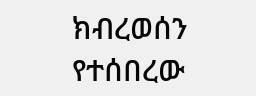ክብረወሰን የተሰበረው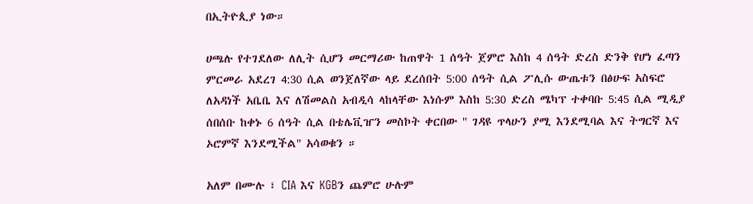በኢትዮጲያ ነው።

ሀጫሉ የተገደለው ለሊት ሲሆን መርማሪው ከጠዋት 1 ሰዓት ጀምሮ እስከ 4 ሰዓት ድረስ ድንቅ የሆነ ፈጣን ምርመራ አደረገ 4:30 ሲል ወንጀለኛው ላይ ደረሰበት 5:00 ሰዓት ሲል ፖሊሱ ውጤቱን በፅሁፍ አስፍሮ ለአዳነች አቤቤ እና ለሽመልስ አብዲሳ ላከላቸው እነሱም እስከ 5:30 ድረስ ሜካፕ ተቀባቡ 5:45 ሲል ሚዲያ ሰበሰቡ ከቀኑ 6 ሰዓት ሲል በቴሌቪዠን መስኮት ቀርበው " ገዳዩ ጥላሁን ያሚ እንደሚባል እና ትግርኛ እና ኦሮምኛ እንደሚችል" አሳወቁን ።

አለም በሙሉ ፣ CIA እና KGBን ጨምሮ ሁሉም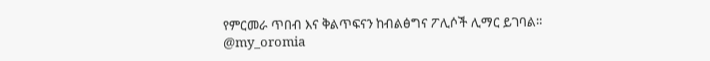የምርመራ ጥበብ እና ቅልጥፍናን ከብልፅግና ፖሊሶች ሊማር ይገባል።
@my_oromia